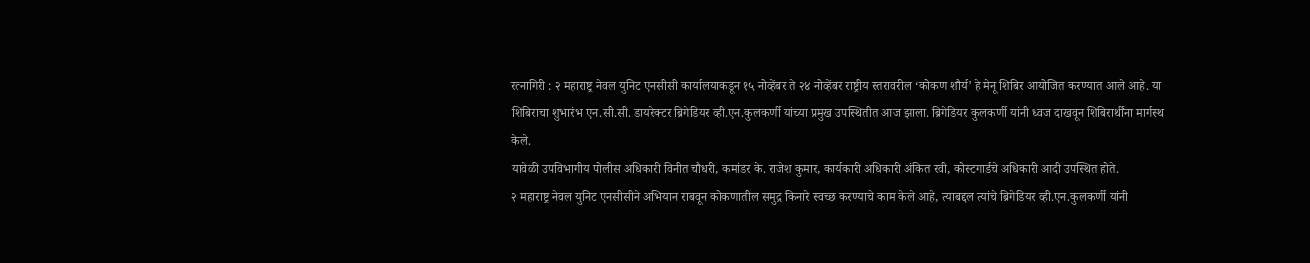रत्नागिरी : २ महाराष्ट्र नेवल युनिट एनसीसी कार्यालयाकडून १५ नोव्हेंबर ते २४ नोव्हेंबर राष्ट्रीय स्तरावरील ‘कोकण शौर्य’ हे मेनू शिबिर आयोजित करण्यात आले आहे. या शिबिराचा शुभारंभ एन.सी.सी. डायरेक्टर ब्रिगेडियर व्ही.एन.कुलकर्णी यांच्या प्रमुख उपस्थितीत आज झाला. ब्रिगेडियर कुलकर्णी यांनी ध्वज दाखवून शिबिरार्थींना मार्गस्थ केले.
यावेळी उपविभागीय पोलीस अधिकारी विनीत चौधरी, कमांडर के. राजेश कुमार, कार्यकारी अधिकारी अंकित रवी, कोस्टगार्डचे अधिकारी आदी उपस्थित होते.
२ महाराष्ट्र नेवल युनिट एनसीसीने अभियान राबवून कोकणातील समुद्र किनारे स्वच्छ करण्याचे काम केले आहे, त्याबद्दल त्यांचे ब्रिगेडियर व्ही.एन.कुलकर्णी यांनी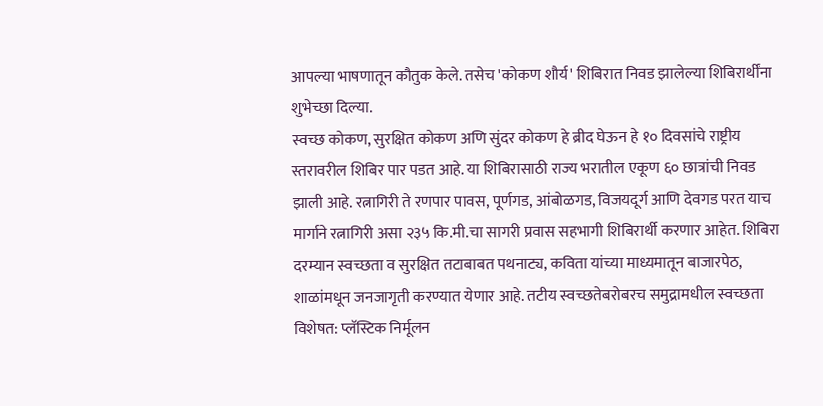आपल्या भाषणातून कौतुक केले. तसेच 'कोकण शौर्य' शिबिरात निवड झालेल्या शिबिरार्थींना शुभेच्छा दिल्या.
स्वच्छ कोकण, सुरक्षित कोकण अणि सुंदर कोकण हे ब्रीद घेऊन हे १० दिवसांचे राष्ट्रीय स्तरावरील शिबिर पार पडत आहे. या शिबिरासाठी राज्य भरातील एकूण ६० छात्रांची निवड झाली आहे. रत्नागिरी ते रणपार पावस, पूर्णगड, आंबोळगड, विजयदूर्ग आणि देवगड परत याच मार्गाने रत्नागिरी असा २३५ कि.मी.चा सागरी प्रवास सहभागी शिबिरार्थी करणार आहेत. शिबिरा दरम्यान स्वच्छता व सुरक्षित तटाबाबत पथनाट्य, कविता यांच्या माध्यमातून बाजारपेठ, शाळांमधून जनजागृती करण्यात येणार आहे. तटीय स्वच्छतेबरोबरच समुद्रामधील स्वच्छता विशेषत: प्लॅस्टिक निर्मूलन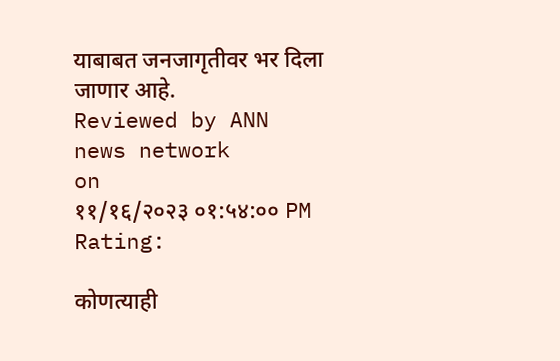याबाबत जनजागृतीवर भर दिला जाणार आहे.
Reviewed by ANN news network
on
११/१६/२०२३ ०१:५४:०० PM
Rating:

कोणत्याही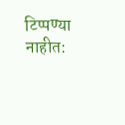टिप्पण्या नाहीत: